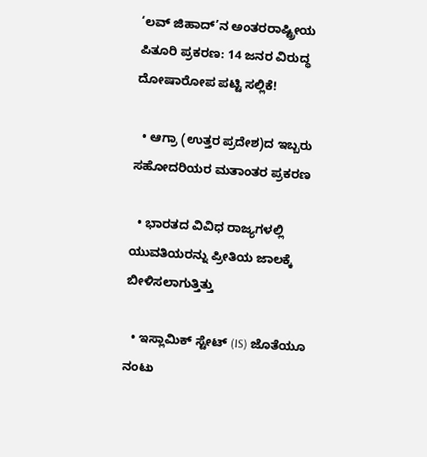‘ಲವ್ ಜಿಹಾದ್’ನ ಅಂತರರಾಷ್ಟ್ರೀಯ ಪಿತೂರಿ ಪ್ರಕರಣ: 14 ಜನರ ವಿರುದ್ಧ ದೋಷಾರೋಪ ಪಟ್ಟಿ ಸಲ್ಲಿಕೆ!

  • ಆಗ್ರಾ (ಉತ್ತರ ಪ್ರದೇಶ)ದ ಇಬ್ಬರು ಸಹೋದರಿಯರ ಮತಾಂತರ ಪ್ರಕರಣ

  • ಭಾರತದ ವಿವಿಧ ರಾಜ್ಯಗಳಲ್ಲಿ ಯುವತಿಯರನ್ನು ಪ್ರೀತಿಯ ಜಾಲಕ್ಕೆ ಬೀಳಿಸಲಾಗುತ್ತಿತ್ತು

  • ಇಸ್ಲಾಮಿಕ್ ಸ್ಟೇಟ್ (IS) ಜೊತೆಯೂ ನಂಟು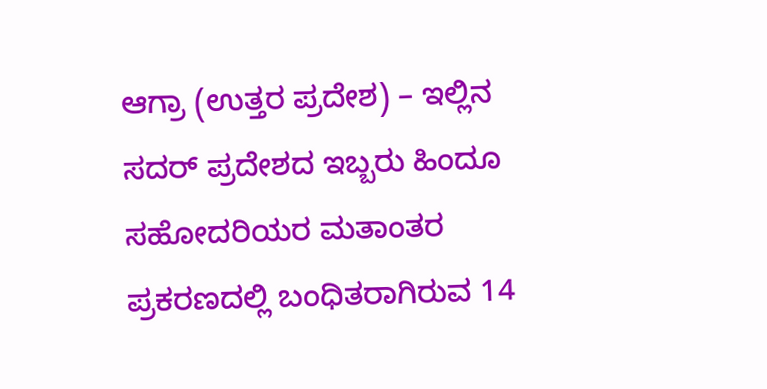ಆಗ್ರಾ (ಉತ್ತರ ಪ್ರದೇಶ) – ಇಲ್ಲಿನ ಸದರ್ ಪ್ರದೇಶದ ಇಬ್ಬರು ಹಿಂದೂ ಸಹೋದರಿಯರ ಮತಾಂತರ ಪ್ರಕರಣದಲ್ಲಿ ಬಂಧಿತರಾಗಿರುವ 14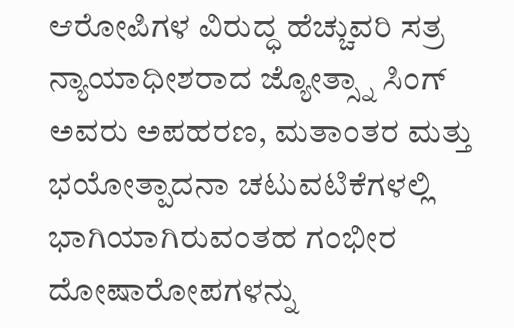ಆರೋಪಿಗಳ ವಿರುದ್ಧ ಹೆಚ್ಚುವರಿ ಸತ್ರ ನ್ಯಾಯಾಧೀಶರಾದ ಜ್ಯೋತ್ಸ್ನಾ ಸಿಂಗ್ ಅವರು ಅಪಹರಣ, ಮತಾಂತರ ಮತ್ತು ಭಯೋತ್ಪಾದನಾ ಚಟುವಟಿಕೆಗಳಲ್ಲಿ ಭಾಗಿಯಾಗಿರುವಂತಹ ಗಂಭೀರ ದೋಷಾರೋಪಗಳನ್ನು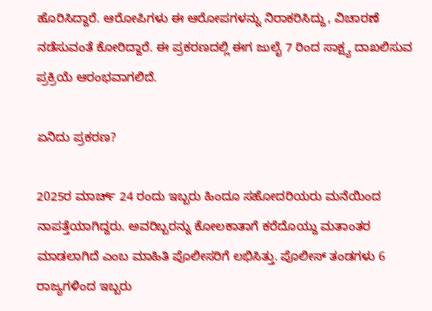ಹೊರಿಸಿದ್ದಾರೆ. ಆರೋಪಿಗಳು ಈ ಆರೋಪಗಳನ್ನು ನಿರಾಕರಿಸಿದ್ದು, ವಿಚಾರಣೆ ನಡೆಸುವಂತೆ ಕೋರಿದ್ದಾರೆ. ಈ ಪ್ರಕರಣದಲ್ಲಿ ಈಗ ಜುಲೈ 7 ರಿಂದ ಸಾಕ್ಷ್ಯ ದಾಖಲಿಸುವ ಪ್ರಕ್ರಿಯೆ ಆರಂಭವಾಗಲಿದೆ.

ಏನಿದು ಪ್ರಕರಣ?

2025ರ ಮಾರ್ಚ್ 24 ರಂದು ಇಬ್ಬರು ಹಿಂದೂ ಸಹೋದರಿಯರು ಮನೆಯಿಂದ ನಾಪತ್ತೆಯಾಗಿದ್ದರು. ಅವರಿಬ್ಬರನ್ನು ಕೋಲಕಾತಾಗೆ ಕರೆದೊಯ್ದು ಮತಾಂತರ ಮಾಡಲಾಗಿದೆ ಎಂಬ ಮಾಹಿತಿ ಪೊಲೀಸರಿಗೆ ಲಭಿಸಿತ್ತು. ಪೊಲೀಸ್ ತಂಡಗಳು 6 ರಾಜ್ಯಗಳಿಂದ ಇಬ್ಬರು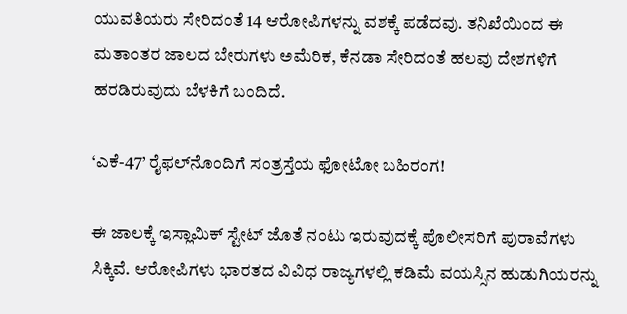ಯುವತಿಯರು ಸೇರಿದಂತೆ 14 ಆರೋಪಿಗಳನ್ನು ವಶಕ್ಕೆ ಪಡೆದವು. ತನಿಖೆಯಿಂದ ಈ ಮತಾಂತರ ಜಾಲದ ಬೇರುಗಳು ಅಮೆರಿಕ, ಕೆನಡಾ ಸೇರಿದಂತೆ ಹಲವು ದೇಶಗಳಿಗೆ ಹರಡಿರುವುದು ಬೆಳಕಿಗೆ ಬಂದಿದೆ.

‘ಎಕೆ-47’ ರೈಫಲ್‌ನೊಂದಿಗೆ ಸಂತ್ರಸ್ತೆಯ ಫೋಟೋ ಬಹಿರಂಗ!

ಈ ಜಾಲಕ್ಕೆ ಇಸ್ಲಾಮಿಕ್ ಸ್ಟೇಟ್ ಜೊತೆ ನಂಟು ಇರುವುದಕ್ಕೆ ಪೊಲೀಸರಿಗೆ ಪುರಾವೆಗಳು ಸಿಕ್ಕಿವೆ. ಆರೋಪಿಗಳು ಭಾರತದ ವಿವಿಧ ರಾಜ್ಯಗಳಲ್ಲಿ ಕಡಿಮೆ ವಯಸ್ಸಿನ ಹುಡುಗಿಯರನ್ನು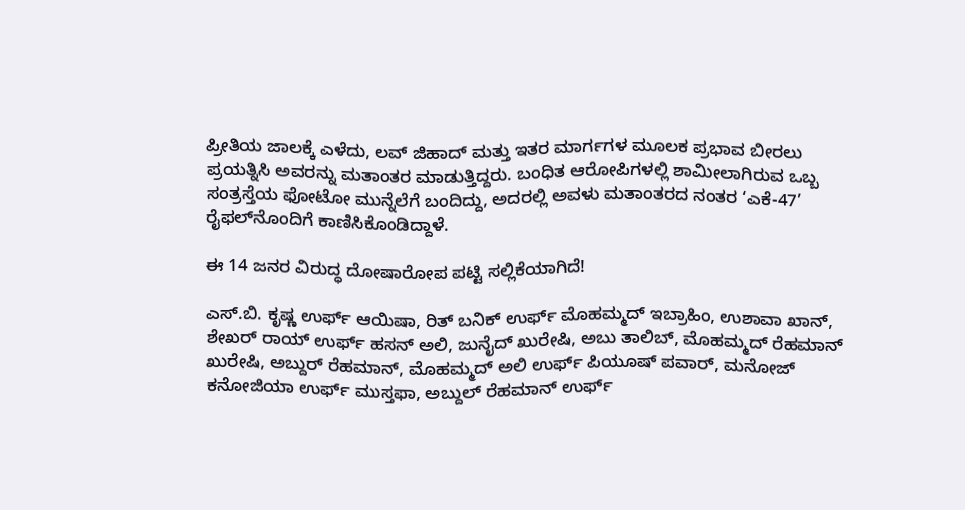ಪ್ರೀತಿಯ ಜಾಲಕ್ಕೆ ಎಳೆದು, ಲವ್ ಜಿಹಾದ್ ಮತ್ತು ಇತರ ಮಾರ್ಗಗಳ ಮೂಲಕ ಪ್ರಭಾವ ಬೀರಲು ಪ್ರಯತ್ನಿಸಿ ಅವರನ್ನು ಮತಾಂತರ ಮಾಡುತ್ತಿದ್ದರು. ಬಂಧಿತ ಆರೋಪಿಗಳಲ್ಲಿ ಶಾಮೀಲಾಗಿರುವ ಒಬ್ಬ ಸಂತ್ರಸ್ತೆಯ ಫೋಟೋ ಮುನ್ನೆಲೆಗೆ ಬಂದಿದ್ದು, ಅದರಲ್ಲಿ ಅವಳು ಮತಾಂತರದ ನಂತರ ‘ಎಕೆ-47’ ರೈಫಲ್‌ನೊಂದಿಗೆ ಕಾಣಿಸಿಕೊಂಡಿದ್ದಾಳೆ.

ಈ 14 ಜನರ ವಿರುದ್ಧ ದೋಷಾರೋಪ ಪಟ್ಟಿ ಸಲ್ಲಿಕೆಯಾಗಿದೆ!

ಎಸ್.ಬಿ. ಕೃಷ್ಣ ಉರ್ಫ್ ಆಯಿಷಾ, ರಿತ್ ಬನಿಕ್ ಉರ್ಫ್ ಮೊಹಮ್ಮದ್ ಇಬ್ರಾಹಿಂ, ಉಶಾವಾ ಖಾನ್, ಶೇಖರ್ ರಾಯ್ ಉರ್ಫ್ ಹಸನ್ ಅಲಿ, ಜುನೈದ್ ಖುರೇಷಿ, ಅಬು ತಾಲಿಬ್, ಮೊಹಮ್ಮದ್ ರೆಹಮಾನ್ ಖುರೇಷಿ, ಅಬ್ದುರ್ ರೆಹಮಾನ್, ಮೊಹಮ್ಮದ್ ಅಲಿ ಉರ್ಫ್ ಪಿಯೂಷ್ ಪವಾರ್, ಮನೋಜ್ ಕನೋಜಿಯಾ ಉರ್ಫ್ ಮುಸ್ತಫಾ, ಅಬ್ದುಲ್ ರೆಹಮಾನ್ ಉರ್ಫ್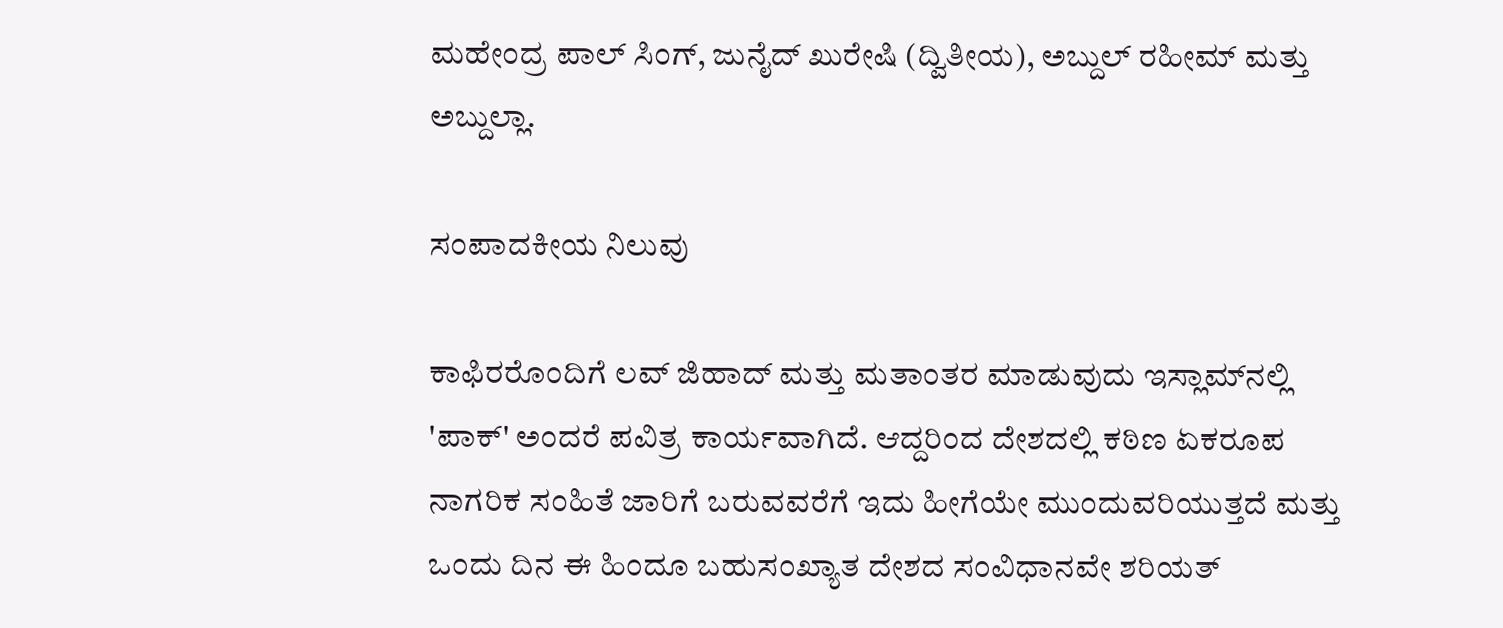ಮಹೇಂದ್ರ ಪಾಲ್ ಸಿಂಗ್, ಜುನೈದ್ ಖುರೇಷಿ (ದ್ವಿತೀಯ), ಅಬ್ದುಲ್ ರಹೀಮ್ ಮತ್ತು ಅಬ್ದುಲ್ಲಾ.

ಸಂಪಾದಕೀಯ ನಿಲುವು

ಕಾಫಿರರೊಂದಿಗೆ ಲವ್ ಜಿಹಾದ್ ಮತ್ತು ಮತಾಂತರ ಮಾಡುವುದು ಇಸ್ಲಾಮ್‌ನಲ್ಲಿ 'ಪಾಕ್' ಅಂದರೆ ಪವಿತ್ರ ಕಾರ್ಯವಾಗಿದೆ. ಆದ್ದರಿಂದ ದೇಶದಲ್ಲಿ ಕಠಿಣ ಏಕರೂಪ ನಾಗರಿಕ ಸಂಹಿತೆ ಜಾರಿಗೆ ಬರುವವರೆಗೆ ಇದು ಹೀಗೆಯೇ ಮುಂದುವರಿಯುತ್ತದೆ ಮತ್ತು ಒಂದು ದಿನ ಈ ಹಿಂದೂ ಬಹುಸಂಖ್ಯಾತ ದೇಶದ ಸಂವಿಧಾನವೇ ಶರಿಯತ್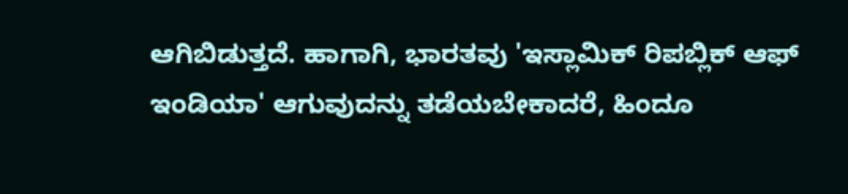ಆಗಿಬಿಡುತ್ತದೆ. ಹಾಗಾಗಿ, ಭಾರತವು 'ಇಸ್ಲಾಮಿಕ್ ರಿಪಬ್ಲಿಕ್ ಆಫ್ ಇಂಡಿಯಾ' ಆಗುವುದನ್ನು ತಡೆಯಬೇಕಾದರೆ, ಹಿಂದೂ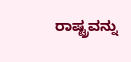ರಾಷ್ಟ್ರವನ್ನು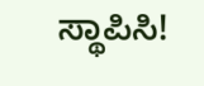ಸ್ಥಾಪಿಸಿ!